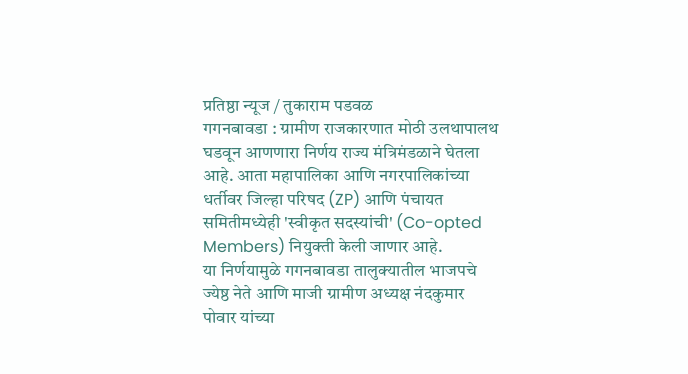प्रतिष्ठा न्यूज / तुकाराम पडवळ
गगनबावडा : ग्रामीण राजकारणात मोठी उलथापालथ घडवून आणणारा निर्णय राज्य मंत्रिमंडळाने घेतला आहे. आता महापालिका आणि नगरपालिकांच्या धर्तीवर जिल्हा परिषद (ZP) आणि पंचायत समितीमध्येही 'स्वीकृत सदस्यांची' (Co-opted Members) नियुक्ती केली जाणार आहे.
या निर्णयामुळे गगनबावडा तालुक्यातील भाजपचे ज्येष्ठ नेते आणि माजी ग्रामीण अध्यक्ष नंदकुमार पोवार यांच्या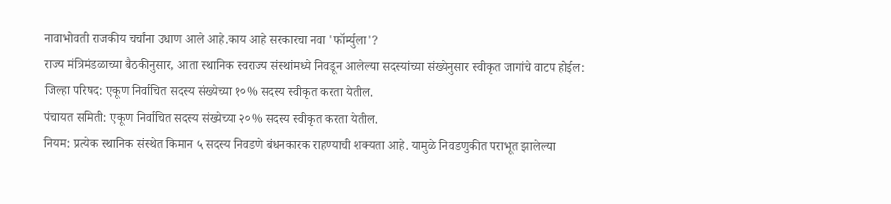नावाभोवती राजकीय चर्चांना उधाण आले आहे.काय आहे सरकारचा नवा 'फॉर्म्युला'?
राज्य मंत्रिमंडळाच्या बैठकीनुसार, आता स्थानिक स्वराज्य संस्थांमध्ये निवडून आलेल्या सदस्यांच्या संख्येनुसार स्वीकृत जागांचे वाटप होईल:
जिल्हा परिषद: एकूण निर्वाचित सदस्य संख्येच्या १०% सदस्य स्वीकृत करता येतील.
पंचायत समिती: एकूण निर्वाचित सदस्य संख्येच्या २०% सदस्य स्वीकृत करता येतील.
नियम: प्रत्येक स्थानिक संस्थेत किमान ५ सदस्य निवडणे बंधनकारक राहण्याची शक्यता आहे. यामुळे निवडणुकीत पराभूत झालेल्या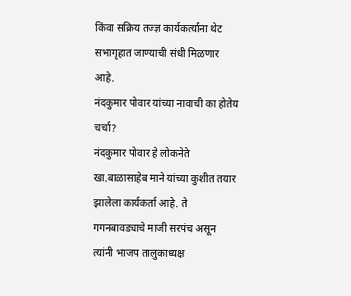किंवा सक्रिय तज्ज्ञ कार्यकर्त्यांना थेट सभागृहात जाण्याची संधी मिळणार आहे.
नंदकुमार पोवार यांच्या नावाची का होतेय चर्चा?
नंदकुमार पोवार हे लोकनेते खा.बाळासाहेब माने यांच्या कुशीत तयार झालेला कार्यकर्ता आहे. ते गगनबावड्याचे माजी सरपंच असून त्यांनी भाजप तालुकाध्यक्ष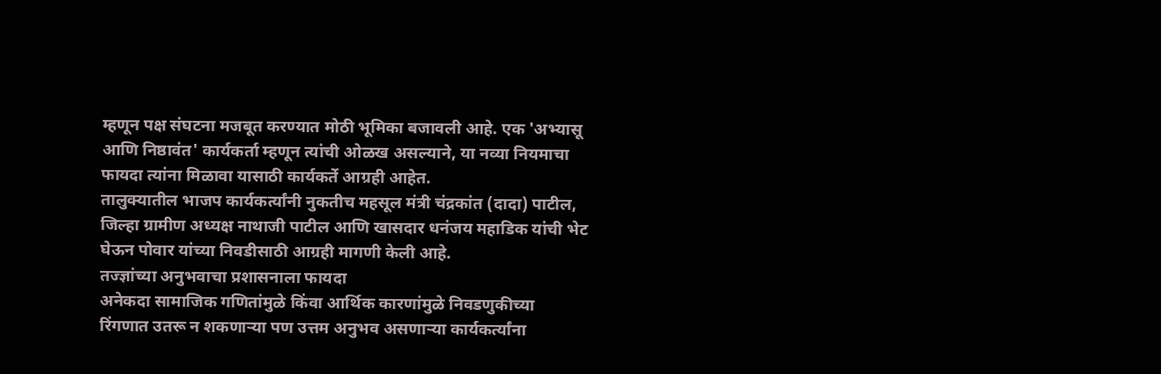म्हणून पक्ष संघटना मजबूत करण्यात मोठी भूमिका बजावली आहे. एक 'अभ्यासू आणि निष्ठावंत' कार्यकर्ता म्हणून त्यांची ओळख असल्याने, या नव्या नियमाचा फायदा त्यांना मिळावा यासाठी कार्यकर्ते आग्रही आहेत.
तालुक्यातील भाजप कार्यकर्त्यांनी नुकतीच महसूल मंत्री चंद्रकांत (दादा) पाटील, जिल्हा ग्रामीण अध्यक्ष नाथाजी पाटील आणि खासदार धनंजय महाडिक यांची भेट घेऊन पोवार यांच्या निवडीसाठी आग्रही मागणी केली आहे.
तज्ज्ञांच्या अनुभवाचा प्रशासनाला फायदा
अनेकदा सामाजिक गणितांमुळे किंवा आर्थिक कारणांमुळे निवडणुकीच्या रिंगणात उतरू न शकणाऱ्या पण उत्तम अनुभव असणाऱ्या कार्यकर्त्यांना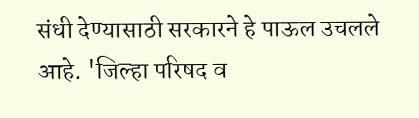संधी देण्यासाठी सरकारने हे पाऊल उचलले आहे. 'जिल्हा परिषद व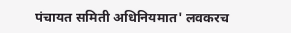पंचायत समिती अधिनियमात' लवकरच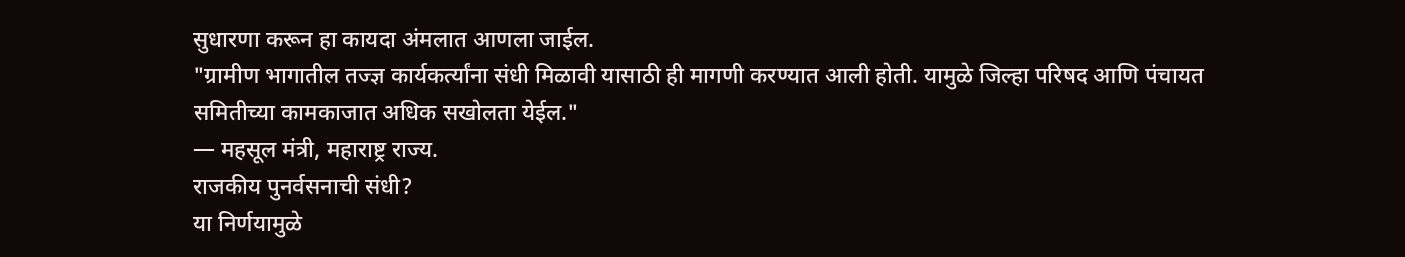सुधारणा करून हा कायदा अंमलात आणला जाईल.
"ग्रामीण भागातील तज्ज्ञ कार्यकर्त्यांना संधी मिळावी यासाठी ही मागणी करण्यात आली होती. यामुळे जिल्हा परिषद आणि पंचायत समितीच्या कामकाजात अधिक सखोलता येईल."
— महसूल मंत्री, महाराष्ट्र राज्य.
राजकीय पुनर्वसनाची संधी?
या निर्णयामुळे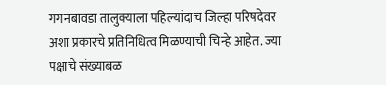गगनबावडा तालुक्याला पहिल्यांदाच जिल्हा परिषदेवर अशा प्रकारचे प्रतिनिधित्व मिळण्याची चिन्हे आहेत. ज्या पक्षाचे संख्याबळ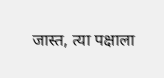जास्त, त्या पक्षाला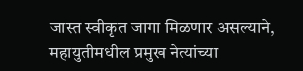जास्त स्वीकृत जागा मिळणार असल्याने, महायुतीमधील प्रमुख नेत्यांच्या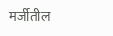मर्जीतील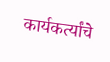कार्यकर्त्यांचे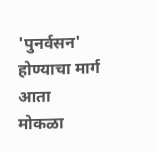'पुनर्वसन' होण्याचा मार्ग आता मोकळा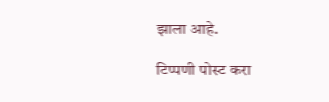झाला आहे.

टिप्पणी पोस्ट करा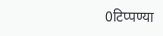0टिप्पण्या